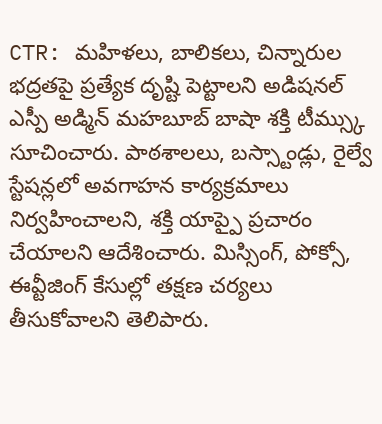CTR: మహిళలు, బాలికలు, చిన్నారుల భద్రతపై ప్రత్యేక దృష్టి పెట్టాలని అడిషనల్ ఎస్పీ అడ్మిన్ మహబూబ్ బాషా శక్తి టీమ్స్కు సూచించారు. పాఠశాలలు, బస్స్టాండ్లు, రైల్వే స్టేషన్లలో అవగాహన కార్యక్రమాలు నిర్వహించాలని, శక్తి యాప్పై ప్రచారం చేయాలని ఆదేశించారు. మిస్సింగ్, పోక్సో, ఈవ్టీజింగ్ కేసుల్లో తక్షణ చర్యలు తీసుకోవాలని తెలిపారు.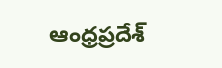ఆంధ్రప్రదేశ్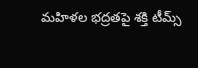మహిళల భద్రతపై శక్తి టీమ్స్